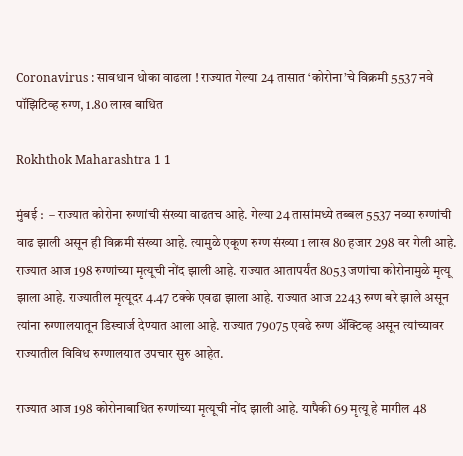Coronavirus : सावधान धोका वाढला ! राज्यात गेल्या 24 तासात ‘कोरोना’चे विक्रमी 5537 नवे पॉझिटिव्ह रुग्ण, 1.80 लाख बाधित

Rokhthok Maharashtra 1 1

मुंबई :  – राज्यात कोरोना रुग्णांची संख्या वाढतच आहे. गेल्या 24 तासांमध्ये तब्बल 5537 नव्या रुग्णांची वाढ झाली असून ही विक्रमी संख्या आहे. त्यामुळे एकूण रुग्ण संख्या 1 लाख 80 हजार 298 वर गेली आहे. राज्यात आज 198 रुग्णांच्या मृत्यूची नोंद झाली आहे. राज्यात आतापर्यंत 8053 जणांचा कोरोनामुळे मृत्यू झाला आहे. राज्यातील मृत्यूदर 4.47 टक्के एवढा झाला आहे. राज्यात आज 2243 रुग्ण बरे झाले असून त्यांना रुग्णालयातून डिस्चार्ज देण्यात आला आहे. राज्यात 79075 एवढे रुग्ण अ‍ॅक्टिव्ह असून त्यांच्यावर राज्यातील विविध रुग्णालयात उपचार सुरु आहेत.

राज्यात आज 198 कोरोनाबाधित रुग्णांच्या मृत्यूची नोंद झाली आहे. यापैकी 69 मृत्यू हे मागील 48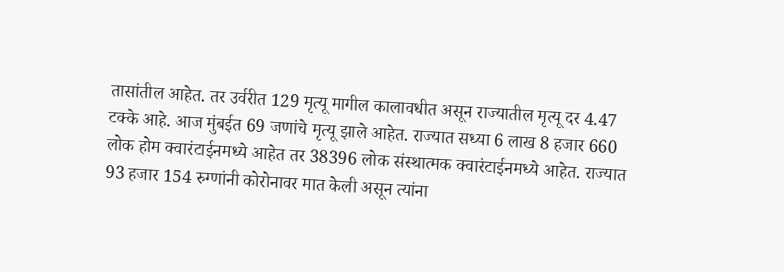तासांतील आहेत. तर उर्वरीत 129 मृत्यू मागील कालावधीत असून राज्यातील मृत्यू दर 4.47 टक्के आहे. आज मुंबईत 69 जणांचे मृत्यू झाले आहेत. राज्यात सध्या 6 लाख 8 हजार 660 लोक होम क्वारंटाईनमध्ये आहेत तर 38396 लोक संस्थात्मक क्वारंटाईनमध्ये आहेत. राज्यात 93 हजार 154 रुग्णांनी कोरोनावर मात केली असून त्यांना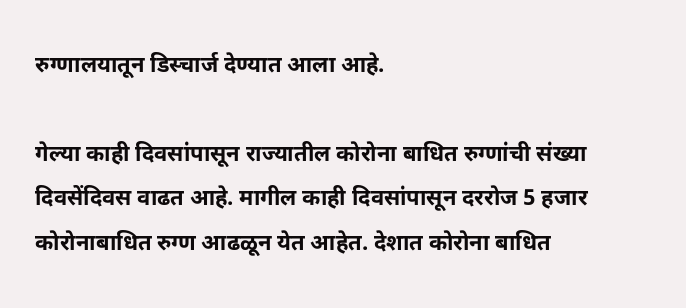रुग्णालयातून डिस्चार्ज देण्यात आला आहे.

गेल्या काही दिवसांपासून राज्यातील कोरोना बाधित रुग्णांची संख्या दिवसेंदिवस वाढत आहे. मागील काही दिवसांपासून दररोज 5 हजार कोरोनाबाधित रुग्ण आढळून येत आहेत. देशात कोरोना बाधित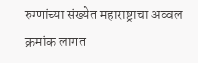रुग्णांच्या संख्येत महाराष्ट्राचा अव्वल क्रमांक लागत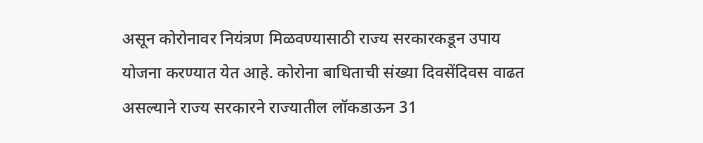असून कोरोनावर नियंत्रण मिळवण्यासाठी राज्य सरकारकडून उपाय योजना करण्यात येत आहे. कोरोना बाधिताची संख्या दिवसेंदिवस वाढत असल्याने राज्य सरकारने राज्यातील लॉकडाऊन 31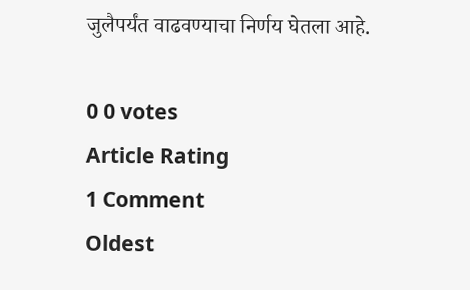जुलैपर्यंत वाढवण्याचा निर्णय घेतला आहे.

0 0 votes
Article Rating
1 Comment
Oldest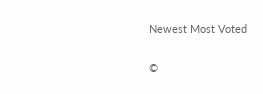Newest Most Voted

©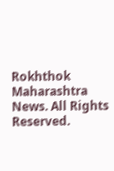Rokhthok Maharashtra News. All Rights Reserved.